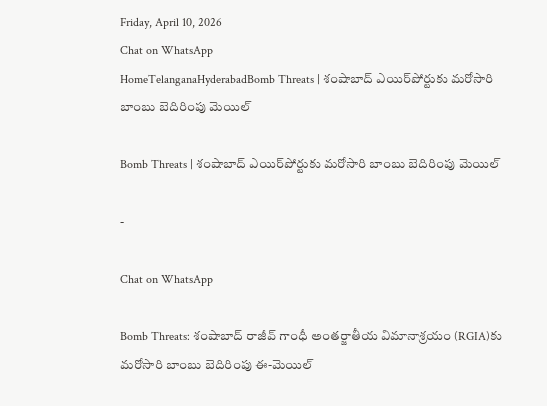Friday, April 10, 2026
Chat on WhatsApp
HomeTelanganaHyderabadBomb Threats | శంషాబాద్ ఎయిర్‌పోర్టుకు మరోసారి బాంబు బెదిరింపు మెయిల్

Bomb Threats | శంషాబాద్ ఎయిర్‌పోర్టుకు మరోసారి బాంబు బెదిరింపు మెయిల్

-

Chat on WhatsApp

Bomb Threats: శంషాబాద్ రాజీవ్ గాంధీ అంతర్జాతీయ విమానాశ్రయం (RGIA)కు మరోసారి బాంబు బెదిరింపు ఈ-మెయిల్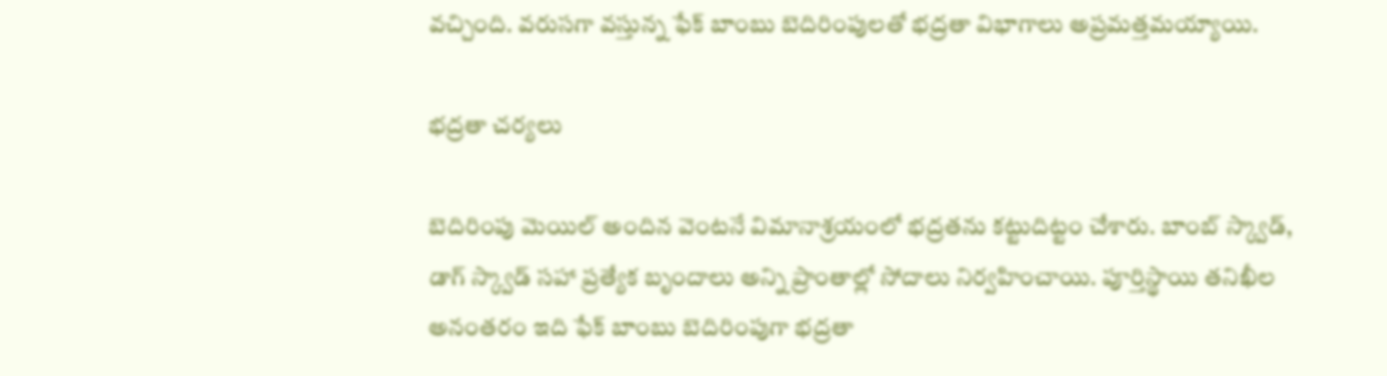వచ్చింది. వరుసగా వస్తున్న ఫేక్ బాంబు బెదిరింపులతో భద్రతా విభాగాలు అప్రమత్తమయ్యాయి.

భద్రతా చర్యలు

బెదిరింపు మెయిల్ అందిన వెంటనే విమానాశ్రయంలో భద్రతను కట్టుదిట్టం చేశారు. బాంబ్ స్క్వాడ్, డాగ్ స్క్వాడ్ సహా ప్రత్యేక బృందాలు అన్ని ప్రాంతాల్లో సోదాలు నిర్వహించాయి. పూర్తిస్థాయి తనిఖీల అనంతరం ఇది ఫేక్ బాంబు బెదిరింపుగా భద్రతా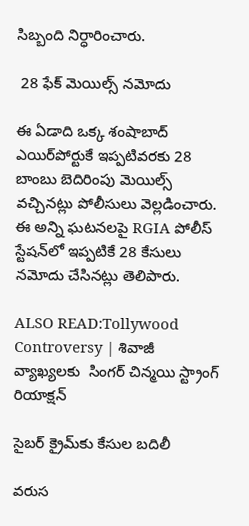సిబ్బంది నిర్ధారించారు.

 28 ఫేక్ మెయిల్స్ నమోదు

ఈ ఏడాది ఒక్క శంషాబాద్ ఎయిర్‌పోర్టుకే ఇప్పటివరకు 28 బాంబు బెదిరింపు మెయిల్స్ వచ్చినట్లు పోలీసులు వెల్లడించారు. ఈ అన్ని ఘటనలపై RGIA పోలీస్ స్టేషన్‌లో ఇప్పటికే 28 కేసులు నమోదు చేసినట్లు తెలిపారు.

ALSO READ:Tollywood Controversy | శివాజీ వ్యాఖ్యలకు  సింగర్ చిన్మయి స్ట్రాంగ్ రియాక్షన్

సైబర్ క్రైమ్‌కు కేసుల బదిలీ

వరుస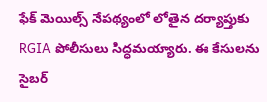ఫేక్ మెయిల్స్ నేపథ్యంలో లోతైన దర్యాప్తుకు RGIA పోలీసులు సిద్ధమయ్యారు. ఈ కేసులను సైబర్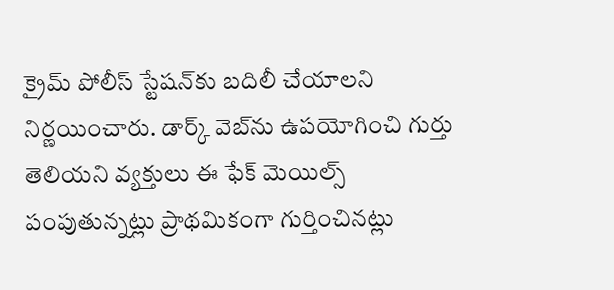క్రైమ్ పోలీస్ స్టేషన్‌కు బదిలీ చేయాలని నిర్ణయించారు. డార్క్ వెబ్‌ను ఉపయోగించి గుర్తు తెలియని వ్యక్తులు ఈ ఫేక్ మెయిల్స్ పంపుతున్నట్లు ప్రాథమికంగా గుర్తించినట్లు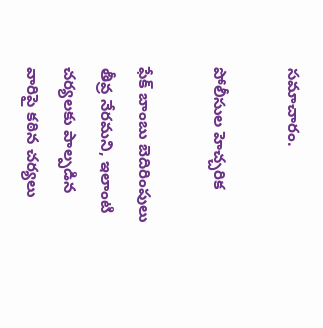సమాచారం.

పోలీసుల హెచ్చరిక

ఫేక్ బాంబు బెదిరింపులు తీవ్ర నేరమని, ఇలాంటి చర్యలకు పాల్పడిన వారిపై కఠిన చర్యలు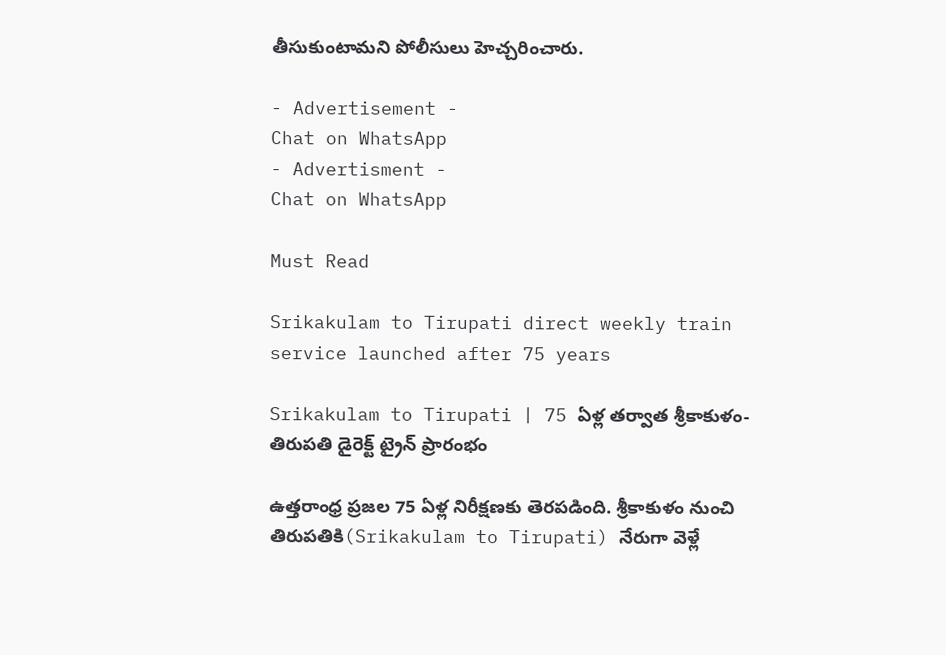తీసుకుంటామని పోలీసులు హెచ్చరించారు.

- Advertisement -
Chat on WhatsApp
- Advertisment -
Chat on WhatsApp

Must Read

Srikakulam to Tirupati direct weekly train service launched after 75 years

Srikakulam to Tirupati | 75 ఏళ్ల తర్వాత శ్రీకాకుళం-తిరుపతి డైరెక్ట్ ట్రైన్ ప్రారంభం

ఉత్తరాంధ్ర ప్రజల 75 ఏళ్ల నిరీక్షణకు తెరపడింది. శ్రీకాకుళం నుంచి తిరుపతికి(Srikakulam to Tirupati) నేరుగా వెళ్లే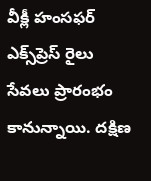వీక్లీ హంసఫర్ ఎక్స్‌ప్రెస్ రైలు సేవలు ప్రారంభం కానున్నాయి. దక్షిణ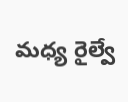మధ్య రైల్వే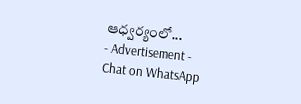ఆధ్వర్యంలో...
- Advertisement -
Chat on WhatsApp